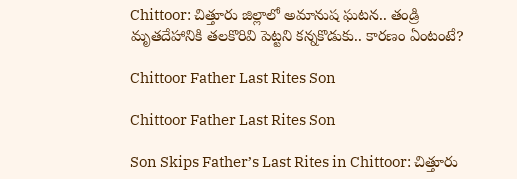Chittoor: చిత్తూరు జిల్లాలో అమానుష ఘటన.. తండ్రి మృతదేహానికి తలకొరివి పెట్టని కన్నకొడుకు.. కారణం ఏంటంటే?

Chittoor Father Last Rites Son

Chittoor Father Last Rites Son

Son Skips Father’s Last Rites in Chittoor: చిత్తూరు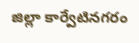జిల్లా కార్వేటినగరం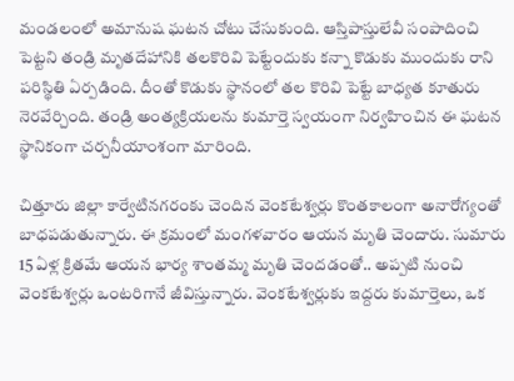మండలంలో అమానుష ఘటన చోటు చేసుకుంది. ఆస్తిపాస్తులేవీ సంపాదించి పెట్టని తండ్రి మృతదేహానికి తలకొరివి పెట్టేందుకు కన్నా కొడుకు ముందుకు రాని పరిస్థితి ఏర్పడింది. దీంతో కొడుకు స్థానంలో తల కొరివి పెట్టే బాధ్యత కూతురు నెరవేర్చింది. తండ్రి అంత్యక్రియలను కుమార్తె స్వయంగా నిర్వహించిన ఈ ఘటన స్థానికంగా చర్చనీయాంశంగా మారింది.

చిత్తూరు జిల్లా కార్వేటినగరంకు చెందిన వెంకటేశ్వర్లు కొంతకాలంగా అనారోగ్యంతో బాధపడుతున్నారు. ఈ క్రమంలో మంగళవారం ఆయన మృతి చెందారు. సుమారు 15 ఏళ్ల క్రితమే ఆయన భార్య శాంతమ్మ మృతి చెందడంతో.. అప్పటి నుంచి వెంకటేశ్వర్లు ఒంటరిగానే జీవిస్తున్నారు. వెంకటేశ్వర్లుకు ఇద్దరు కుమార్తెలు, ఒక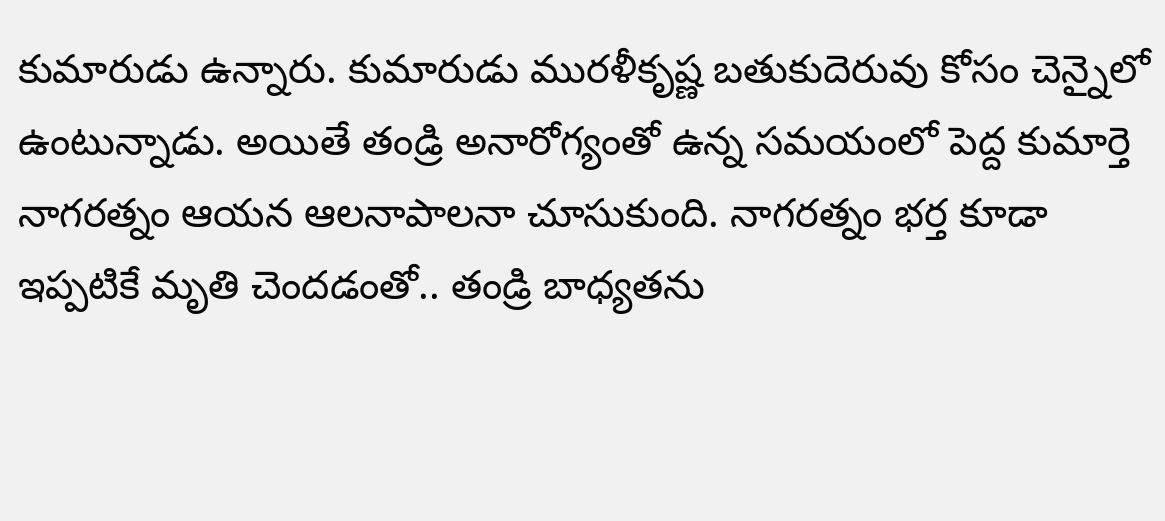కుమారుడు ఉన్నారు. కుమారుడు మురళీకృష్ణ బతుకుదెరువు కోసం చెన్నైలో ఉంటున్నాడు. అయితే తండ్రి అనారోగ్యంతో ఉన్న సమయంలో పెద్ద కుమార్తె నాగరత్నం ఆయన ఆలనాపాలనా చూసుకుంది. నాగరత్నం భర్త కూడా ఇప్పటికే మృతి చెందడంతో.. తండ్రి బాధ్యతను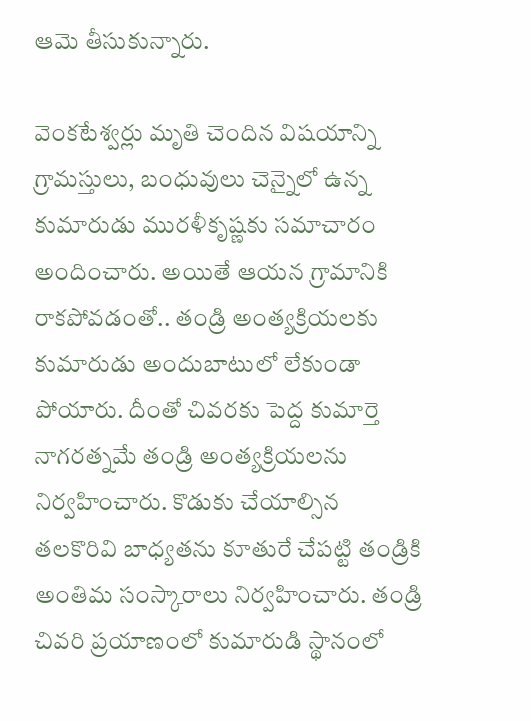ఆమె తీసుకున్నారు.

వెంకటేశ్వర్లు మృతి చెందిన విషయాన్ని గ్రామస్తులు, బంధువులు చెన్నైలో ఉన్న కుమారుడు మురళీకృష్ణకు సమాచారం అందించారు. అయితే ఆయన గ్రామానికి రాకపోవడంతో.. తండ్రి అంత్యక్రియలకు కుమారుడు అందుబాటులో లేకుండా పోయారు. దీంతో చివరకు పెద్ద కుమార్తె నాగరత్నమే తండ్రి అంత్యక్రియలను నిర్వహించారు. కొడుకు చేయాల్సిన తలకొరివి బాధ్యతను కూతురే చేపట్టి తండ్రికి అంతిమ సంస్కారాలు నిర్వహించారు. తండ్రి చివరి ప్రయాణంలో కుమారుడి స్థానంలో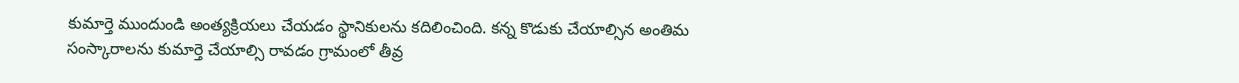కుమార్తె ముందుండి అంత్యక్రియలు చేయడం స్థానికులను కదిలించింది. కన్న కొడుకు చేయాల్సిన అంతిమ సంస్కారాలను కుమార్తె చేయాల్సి రావడం గ్రామంలో తీవ్ర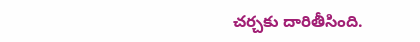చర్చకు దారితీసింది.